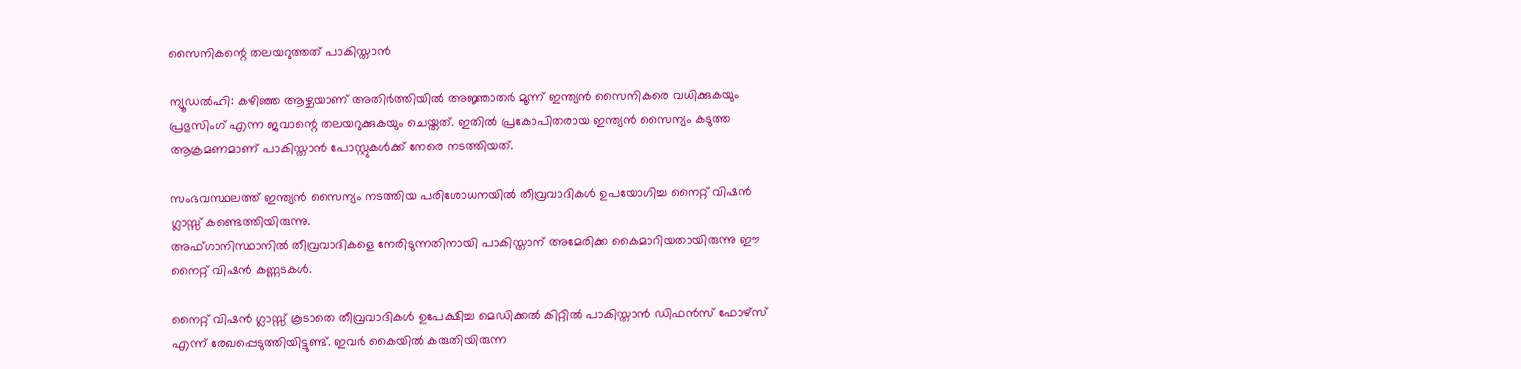സൈനികന്റെ തലയറുത്തത് പാകിസ്താന്‍

ന്യൂഡല്‍ഹി: കഴിഞ്ഞ ആഴ്ചയാണ് അതിര്‍ത്തിയില്‍ അജ്ഞാതര്‍ മൂന്ന് ഇന്ത്യന്‍ സൈനികരെ വധിക്കുകയും പ്രഭുസിംഗ് എന്ന ജവാന്റെ തലയറുക്കുകയും ചെയ്തത്. ഇതില്‍ പ്രകോപിതരായ ഇന്ത്യന്‍ സൈന്യം കടുത്ത ആക്രമണമാണ് പാകിസ്താന്‍ പോസ്റ്റുകള്‍ക്ക് നേരെ നടത്തിയത്.

സംഭവസ്ഥലത്ത് ഇന്ത്യന്‍ സൈന്യം നടത്തിയ പരിശോധനയില്‍ തീവ്രവാദികള്‍ ഉപയോഗിച്ച നൈറ്റ് വിഷന്‍ ഗ്ലാസ്സ് കണ്ടെത്തിയിരുന്നു.
അഫ്ഗാനിസ്ഥാനില്‍ തീവ്രവാദികളെ നേരിടുന്നതിനായി പാകിസ്താന് അമേരിക്ക കൈമാറിയതായിരുന്നു ഈ നൈറ്റ് വിഷന്‍ കണ്ണടകള്‍.

നൈറ്റ് വിഷന്‍ ഗ്ലാസ്സ് കൂടാതെ തീവ്രവാദികള്‍ ഉപേക്ഷിച്ച മെഡിക്കല്‍ കിറ്റില്‍ പാകിസ്താന്‍ ഡിഫന്‍സ് ഫോഴ്‌സ് എന്ന് രേഖപ്പെടുത്തിയിട്ടുണ്ട്. ഇവര്‍ കൈയില്‍ കരുതിയിരുന്ന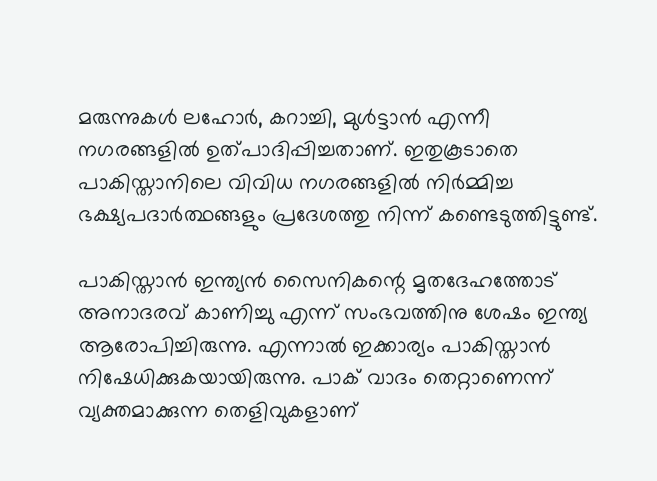മരുന്നുകള്‍ ലഹോര്‍, കറാച്ചി, മുള്‍ട്ടാന്‍ എന്നീ നഗരങ്ങളില്‍ ഉത്പാദിപ്പിച്ചതാണ്. ഇതുകൂടാതെ പാകിസ്താനിലെ വിവിധ നഗരങ്ങളില്‍ നിര്‍മ്മിച്ച ഭക്ഷ്യപദാര്‍ത്ഥങ്ങളും പ്രദേശത്തു നിന്ന് കണ്ടെടുത്തിട്ടുണ്ട്.

പാകിസ്താന്‍ ഇന്ത്യന്‍ സൈനികന്റെ മൃതദേഹത്തോട് അനാദരവ് കാണിച്ചു എന്ന് സംഭവത്തിനു ശേഷം ഇന്ത്യ ആരോപിച്ചിരുന്നു. എന്നാല്‍ ഇക്കാര്യം പാകിസ്താന്‍ നിഷേധിക്കുകയായിരുന്നു. പാക് വാദം തെറ്റാണെന്ന് വ്യക്തമാക്കുന്ന തെളിവുകളാണ്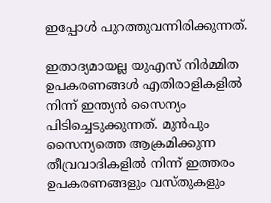ഇപ്പോള്‍ പുറത്തുവന്നിരിക്കുന്നത്.

ഇതാദ്യമായല്ല യുഎസ് നിര്‍മ്മിത ഉപകരണങ്ങള്‍ എതിരാളികളില്‍ നിന്ന് ഇന്ത്യന്‍ സൈന്യം പിടിച്ചെടുക്കുന്നത്. മുന്‍പും സൈന്യത്തെ ആക്രമിക്കുന്ന തീവ്രവാദികളില്‍ നിന്ന് ഇത്തരം ഉപകരണങ്ങളും വസ്തുകളും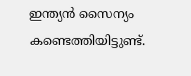ഇന്ത്യന്‍ സൈന്യം കണ്ടെത്തിയിട്ടുണ്ട്.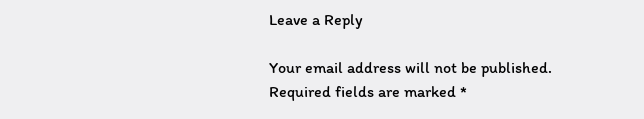Leave a Reply

Your email address will not be published. Required fields are marked *